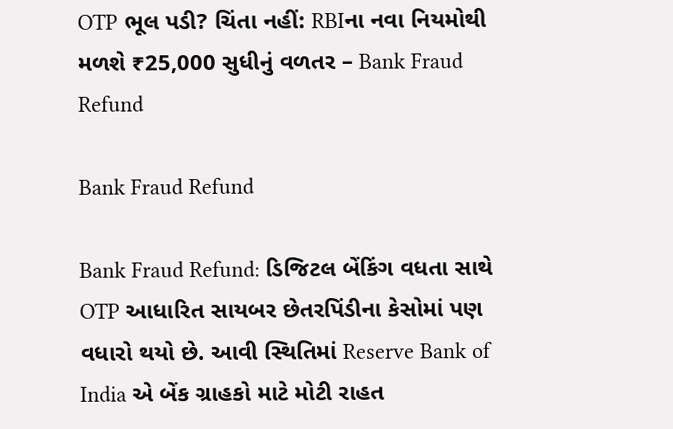OTP ભૂલ પડી? ચિંતા નહીં: RBIના નવા નિયમોથી મળશે ₹25,000 સુધીનું વળતર – Bank Fraud Refund

Bank Fraud Refund

Bank Fraud Refund: ડિજિટલ બેંકિંગ વધતા સાથે OTP આધારિત સાયબર છેતરપિંડીના કેસોમાં પણ વધારો થયો છે. આવી સ્થિતિમાં Reserve Bank of India એ બેંક ગ્રાહકો માટે મોટી રાહત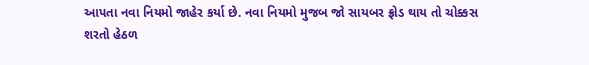આપતા નવા નિયમો જાહેર કર્યા છે. નવા નિયમો મુજબ જો સાયબર ફ્રોડ થાય તો ચોક્કસ શરતો હેઠળ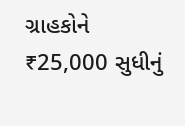ગ્રાહકોને ₹25,000 સુધીનું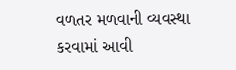વળતર મળવાની વ્યવસ્થા કરવામાં આવી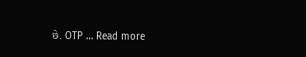છે. OTP … Read more